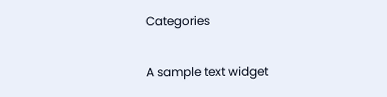Categories

A sample text widget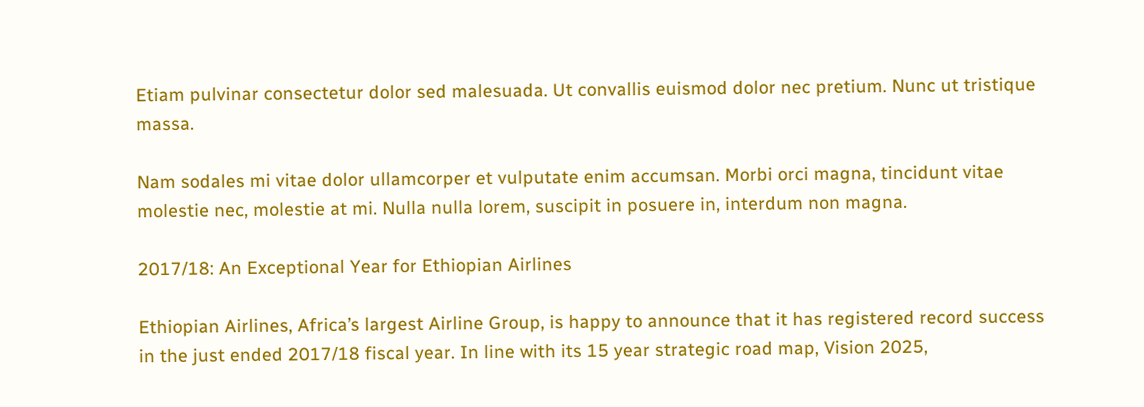Etiam pulvinar consectetur dolor sed malesuada. Ut convallis euismod dolor nec pretium. Nunc ut tristique massa.

Nam sodales mi vitae dolor ullamcorper et vulputate enim accumsan. Morbi orci magna, tincidunt vitae molestie nec, molestie at mi. Nulla nulla lorem, suscipit in posuere in, interdum non magna.

2017/18: An Exceptional Year for Ethiopian Airlines

Ethiopian Airlines, Africa’s largest Airline Group, is happy to announce that it has registered record success in the just ended 2017/18 fiscal year. In line with its 15 year strategic road map, Vision 2025,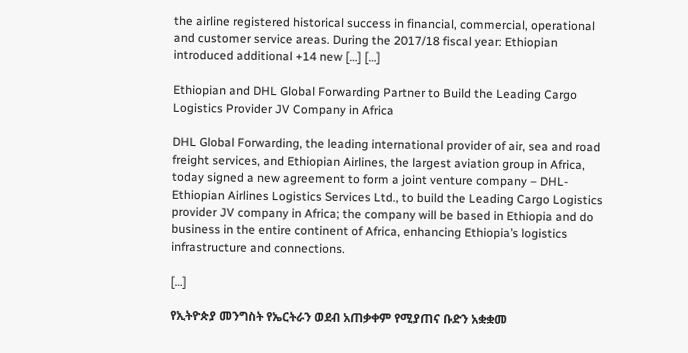the airline registered historical success in financial, commercial, operational and customer service areas. During the 2017/18 fiscal year: Ethiopian introduced additional +14 new […] […]

Ethiopian and DHL Global Forwarding Partner to Build the Leading Cargo Logistics Provider JV Company in Africa

DHL Global Forwarding, the leading international provider of air, sea and road freight services, and Ethiopian Airlines, the largest aviation group in Africa, today signed a new agreement to form a joint venture company – DHL-Ethiopian Airlines Logistics Services Ltd., to build the Leading Cargo Logistics provider JV company in Africa; the company will be based in Ethiopia and do business in the entire continent of Africa, enhancing Ethiopia’s logistics infrastructure and connections.

[…]

የኢትዮጵያ መንግስት የኤርትራን ወደብ አጠቃቀም የሚያጠና ቡድን አቋቋመ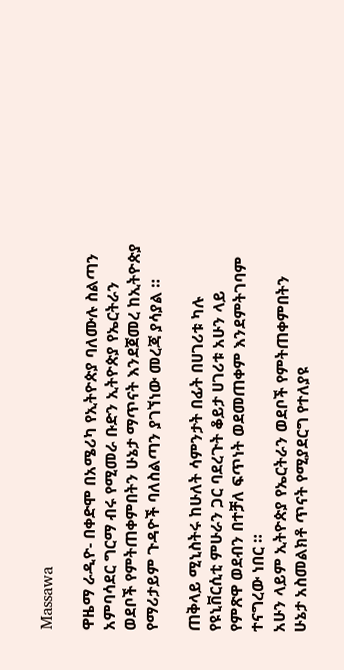Massawa

ዋዜማ ራዲዮ- በቀድሞ በአሜሪካ የኢትዮጵያ ባለሙሉ ስልጣን አምባሳደር ግርማ ብሩ የሚመራ ቡድን ኢትዮጵያ የኤርትራን ወደቦች የምትጠቀምበትን ሁኔታ ማጥናት እንደጀመረ ከኢትዮጵያ የማሪታይም ጉዳዮች ባለስልጣን ያገኘነው መረጃ ያሳያል ።

ጠቅላይ ሚኒስትሩ ከሁለት ሳምንታት በፊት በሀገሪቱ ካሉ የዩኒቨርሲቲ ምሁራን ጋር ባደረጉት ቆይታ ሀገሪቱ አሁን ላይ የምጽዋ ወደብን በተቻለ ፍጥነት ወደመጠቀም እንደምትገባም ተናግረው ነበር ።
አሁን ላይም ኢትዮጵያ የኤርትራን ወደቦች የምትጠቀምበትን ሁኔታ አስመልክቶ ጥናት የሚያደርግ የተለያዩ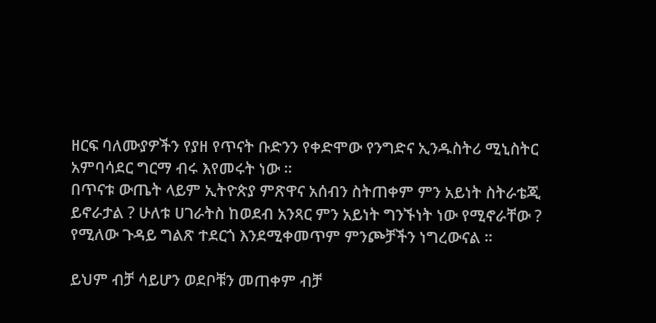ዘርፍ ባለሙያዎችን የያዘ የጥናት ቡድንን የቀድሞው የንግድና ኢንዱስትሪ ሚኒስትር አምባሳደር ግርማ ብሩ እየመሩት ነው ።
በጥናቱ ውጤት ላይም ኢትዮጵያ ምጽዋና አሰብን ስትጠቀም ምን አይነት ስትራቴጂ ይኖራታል ? ሁለቱ ሀገራትስ ከወደብ አንጻር ምን አይነት ግንኙነት ነው የሚኖራቸው ? የሚለው ጉዳይ ግልጽ ተደርጎ እንደሚቀመጥም ምንጮቻችን ነግረውናል ።

ይህም ብቻ ሳይሆን ወደቦቹን መጠቀም ብቻ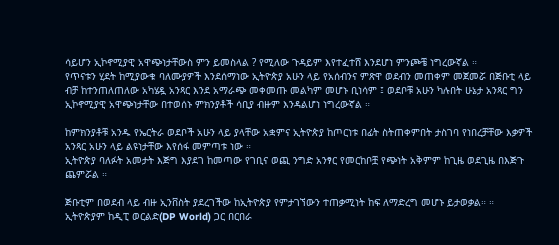ሳይሆን ኢኮኖሚያዊ አዋጭነታቸውስ ምን ይመስላል ? የሚለው ጉዳይም እየተፈተሸ እንደሆነ ምንጮቼ ነግረውኛል ።
የጥናቱን ሂደት ከሚያውቁ ባለሙያዎች እንደሰማነው ኢትዮጵያ አሁን ላይ የአሰብንና ምጽዋ ወደብን መጠቀም መጀመሯ በጅቡቲ ላይ ብቻ ከተንጠለጠለው አካሄዷ አንጻር እንደ አማራጭ መቀመጡ መልካም መሆኑ ቢነሳም ፤ ወደቦቹ አሁን ካሉበት ሁኔታ አንጻር ግን ኢኮኖሚያዊ አዋጭነታቸው በተወሰኑ ምክንያቶች ሳቢያ ብዙም እንዳልሆነ ነግረውኛል ።

ከምክንያቶቹ አንዱ የኤርትራ ወደቦች አሁን ላይ ያላቸው አቋምና ኢትዮጵያ ከጦርነቱ በፊት ስትጠቀምበት ታስገባ የነበረቻቸው እቃዎች አንጻር አሁን ላይ ልዩነታቸው እየሰፋ መምጣቱ ነው ።
ኢትዮጵያ ባለፉት አመታት እጅግ እያደገ ከመጣው የገቢና ወጪ ንግድ አንፃር የመርከቦቿ የጭነት አቅምም ከጊዜ ወደጊዜ በእጅጉ ጨምሯል ።

ጅቡቲም በወደብ ላይ ብዙ ኢንቨስት ያደረገችው ከኢትዮጵያ የምታገኘውን ተጠቃሚነት ከፍ ለማድረግ መሆኑ ይታወቃል። ።
ኢትዮጵያም ከዲፒ ወርልድ(DP World) ጋር በርበራ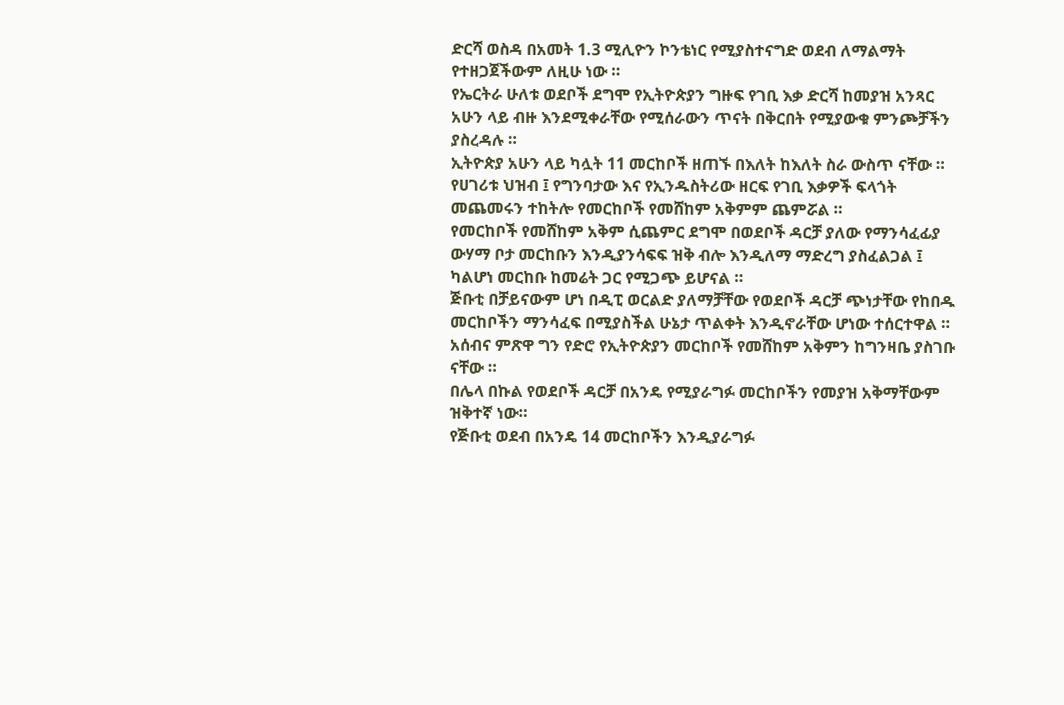ድርሻ ወስዳ በአመት 1.3 ሚሊዮን ኮንቴነር የሚያስተናግድ ወደብ ለማልማት የተዘጋጀችውም ለዚሁ ነው ።
የኤርትራ ሁለቱ ወደቦች ደግሞ የኢትዮጵያን ግዙፍ የገቢ እቃ ድርሻ ከመያዝ አንጻር አሁን ላይ ብዙ እንደሚቀራቸው የሚሰራውን ጥናት በቅርበት የሚያውቁ ምንጮቻችን ያስረዳሉ ።
ኢትዮጵያ አሁን ላይ ካሏት 11 መርከቦች ዘጠኙ በእለት ከእለት ስራ ውስጥ ናቸው ።
የሀገሪቱ ህዝብ ፤ የግንባታው እና የኢንዱስትሪው ዘርፍ የገቢ እቃዎች ፍላጎት መጨመሩን ተከትሎ የመርከቦች የመሸከም አቅምም ጨምሯል ።
የመርከቦች የመሸከም አቅም ሲጨምር ደግሞ በወደቦች ዳርቻ ያለው የማንሳፈፊያ ውሃማ ቦታ መርከቡን እንዲያንሳፍፍ ዝቅ ብሎ እንዲለማ ማድረግ ያስፈልጋል ፤ ካልሆነ መርከቡ ከመሬት ጋር የሚጋጭ ይሆናል ።
ጅቡቲ በቻይናውም ሆነ በዲፒ ወርልድ ያለማቻቸው የወደቦች ዳርቻ ጭነታቸው የከበዱ መርከቦችን ማንሳፈፍ በሚያስችል ሁኔታ ጥልቀት እንዲኖራቸው ሆነው ተሰርተዋል ።
አሰብና ምጽዋ ግን የድሮ የኢትዮጵያን መርከቦች የመሸከም አቅምን ከግንዛቤ ያስገቡ ናቸው ።
በሌላ በኩል የወደቦች ዳርቻ በአንዴ የሚያራግፉ መርከቦችን የመያዝ አቅማቸውም ዝቅተኛ ነው።
የጅቡቲ ወደብ በአንዴ 14 መርከቦችን እንዲያራግፉ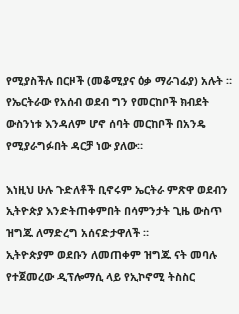የሚያስችሉ በርዞች (መቆሚያና ዕቃ ማራገፊያ) አሉት ።
የኤርትራው የአሰብ ወደብ ግን የመርከቦች ክብደት ውስንነቱ እንዳለም ሆኖ ሰባት መርከቦች በአንዴ የሚያራግፉበት ዳርቻ ነው ያለው።

እነዚህ ሁሉ ጉድለቶች ቢኖሩም ኤርትራ ምጽዋ ወደብን ኢትዮጵያ እንድትጠቀምበት በሳምንታት ጊዜ ውስጥ ዝግጁ ለማድረግ አሰናድታዋለች ።
ኢትዮጵያም ወደቡን ለመጠቀም ዝግጁ ናት መባሉ የተጀመረው ዲፕሎማሲ ላይ የኢኮኖሚ ትስስር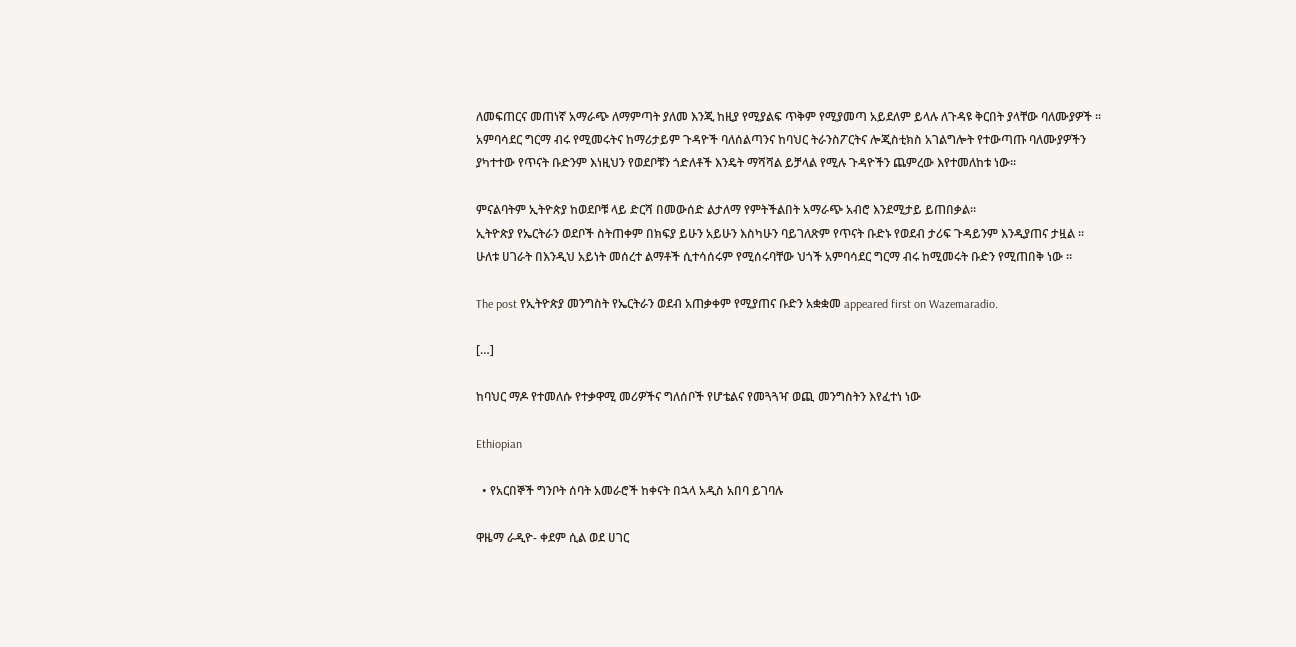ለመፍጠርና መጠነኛ አማራጭ ለማምጣት ያለመ እንጂ ከዚያ የሚያልፍ ጥቅም የሚያመጣ አይደለም ይላሉ ለጉዳዩ ቅርበት ያላቸው ባለሙያዎች ።
አምባሳደር ግርማ ብሩ የሚመሩትና ከማሪታይም ጉዳዮች ባለሰልጣንና ከባህር ትራንስፖርትና ሎጂስቲክስ አገልግሎት የተውጣጡ ባለሙያዎችን ያካተተው የጥናት ቡድንም እነዚህን የወደቦቹን ጎድለቶች እንዴት ማሻሻል ይቻላል የሚሉ ጉዳዮችን ጨምረው እየተመለከቱ ነው።

ምናልባትም ኢትዮጵያ ከወደቦቹ ላይ ድርሻ በመውሰድ ልታለማ የምትችልበት አማራጭ አብሮ እንደሚታይ ይጠበቃል።
ኢትዮጵያ የኤርትራን ወደቦች ስትጠቀም በክፍያ ይሁን አይሁን እስካሁን ባይገለጽም የጥናት ቡድኑ የወደብ ታሪፍ ጉዳይንም እንዲያጠና ታዟል ።
ሁለቱ ሀገራት በእንዲህ አይነት መሰረተ ልማቶች ሲተሳሰሩም የሚሰሩባቸው ህጎች አምባሳደር ግርማ ብሩ ከሚመሩት ቡድን የሚጠበቅ ነው ።

The post የኢትዮጵያ መንግስት የኤርትራን ወደብ አጠቃቀም የሚያጠና ቡድን አቋቋመ appeared first on Wazemaradio.

[…]

ከባህር ማዶ የተመለሱ የተቃዋሚ መሪዎችና ግለሰቦች የሆቴልና የመጓጓዣ ወጪ መንግስትን እየፈተነ ነው

Ethiopian

  • የአርበኞች ግንቦት ሰባት አመራሮች ከቀናት በኋላ አዲስ አበባ ይገባሉ

ዋዜማ ራዲዮ- ቀደም ሲል ወደ ሀገር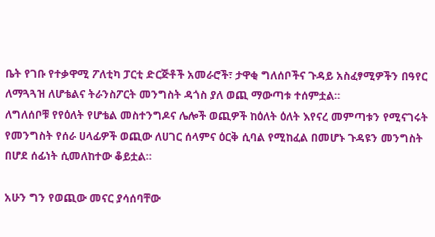ቤት የገቡ የተቃዋሚ ፖለቲካ ፓርቲ ድርጅቶች አመራሮች፣ ታዋቂ ግለሰቦችና ጉዳይ አስፈፃሚዎችን በዓየር ለማጓጓዝ ለሆቴልና ትራንስፖርት መንግስት ዳጎስ ያለ ወጪ ማውጣቱ ተሰምቷል።
ለግለሰቦቹ የየዕለት የሆቴል መስተንግዶና ሌሎች ወጪዎች ከዕለት ዕለት እየናረ መምጣቱን የሚናገሩት የመንግስት የሰራ ሀላፊዎች ወጪው ለሀገር ሰላምና ዕርቅ ሲባል የሚከፈል በመሆኑ ጉዳዩን መንግስት በሆደ ሰፊነት ሲመለከተው ቆይቷል።

አሁን ግን የወጪው መናር ያሳሰባቸው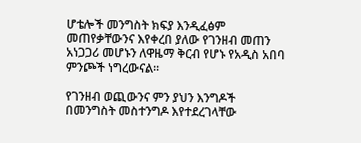ሆቴሎች መንግስት ክፍያ እንዲፈፅም መጠየቃቸውንና እየቀረበ ያለው የገንዘብ መጠን አነጋጋሪ መሆኑን ለዋዜማ ቅርብ የሆኑ የአዲስ አበባ ምንጮች ነግረውናል።

የገንዘብ ወጪውንና ምን ያህን እንግዶች በመንግስት መስተንግዶ እየተደረገላቸው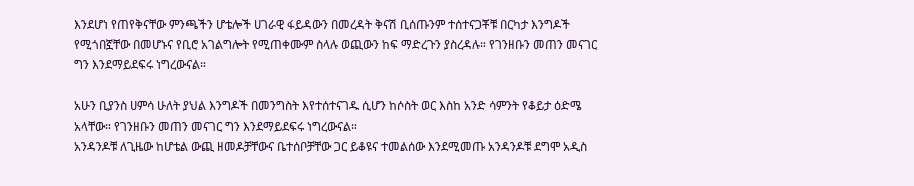እንደሆነ የጠየቅናቸው ምንጫችን ሆቴሎች ሀገራዊ ፋይዳውን በመረዳት ቅናሽ ቢሰጡንም ተሰተናጋቾቹ በርካታ እንግዶች የሚጎበኟቸው በመሆኑና የቢሮ አገልግሎት የሚጠቀሙም ስላሉ ወጪውን ከፍ ማድረጉን ያስረዳሉ። የገንዘቡን መጠን መናገር ግን እንደማይደፍሩ ነግረውናል።

አሁን ቢያንስ ሀምሳ ሁለት ያህል እንግዶች በመንግስት እየተሰተናገዱ ሲሆን ከሶስት ወር እስከ አንድ ሳምንት የቆይታ ዕድሜ አላቸው። የገንዘቡን መጠን መናገር ግን እንደማይደፍሩ ነግረውናል።
አንዳንዶቹ ለጊዜው ከሆቴል ውጪ ዘመዶቻቸውና ቤተሰቦቻቸው ጋር ይቆዩና ተመልሰው እንደሚመጡ አንዳንዶቹ ደግሞ አዲስ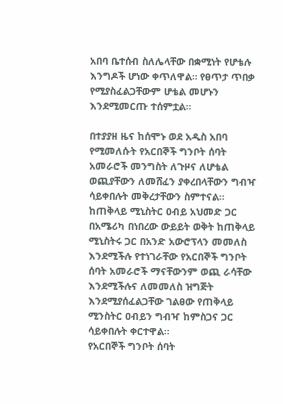አበባ ቤተሰብ ስለሌላቸው በቋሚነት የሆቴሉ እንግዶች ሆነው ቀጥለዋል። የፀጥታ ጥበቃ የሚያስፈልጋቸውም ሆቴል መሆኑን እንደሚመርጡ ተሰምቷል።

በተያያዘ ዜና ከሰሞኑ ወደ አዲስ አበባ የሚመለሱት የአርበኞች ግንቦት ሰባት አመራሮች መንግስት ለጉዞና ለሆቴል ወጪያቸውን ለመሸፈን ያቀረበላቸውን ግብዣ ሳይቀበሉት መቅረታቸውን ስምተናል።
ከጠቅላይ ሚኒስትር ዐብይ አህመድ ጋር በአሜሪካ በነበረው ውይይት ወቅት ከጠቅላይ ሚኒስትሩ ጋር በአንድ አውሮፕላን መመለስ እንደሚችሉ የተነገራቸው የአርበኞች ግንቦት ሰባት አመራሮች ማናቸውንም ወጪ ራሳቸው እንደሚችሉና ለመመለስ ዝግጅት እንደሚያሰፈልጋቸው ገልፀው የጠቅላይ ሚንስትር ዐብይን ግብዣ ከምስጋና ጋር ሳይቀበሉት ቀርተዋል።
የአርበኞች ግንቦት ሰባት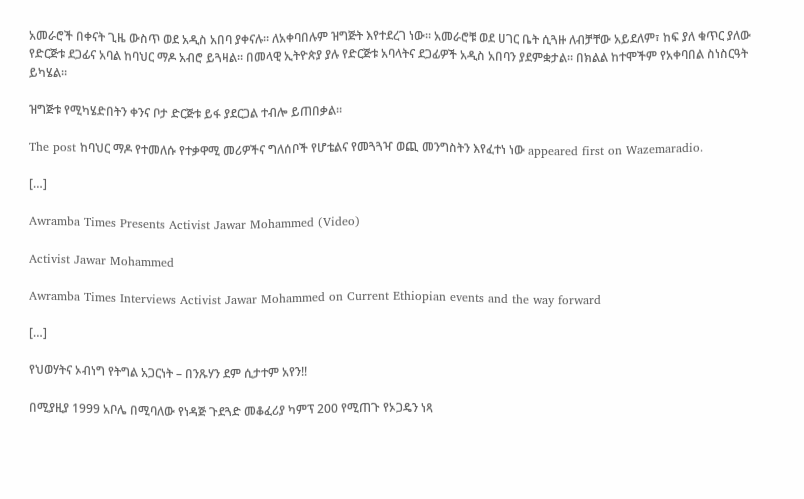አመራሮች በቀናት ጊዜ ውስጥ ወደ አዲስ አበባ ያቀናሉ። ለአቀባበሉም ዝግጅት እየተደረገ ነው። አመራሮቹ ወደ ሀገር ቤት ሲጓዙ ለብቻቸው አይደለም፣ ከፍ ያለ ቁጥር ያለው የድርጅቱ ደጋፊና አባል ከባህር ማዶ አብሮ ይጓዛል። በመላዊ ኢትዮጵያ ያሉ የድርጅቱ አባላትና ደጋፊዎች አዲስ አበባን ያደምቋታል። በክልል ከተሞችም የአቀባበል ስነስርዓት ይካሄል።

ዝግጅቱ የሚካሄድበትን ቀንና ቦታ ድርጅቱ ይፋ ያደርጋል ተብሎ ይጠበቃል።

The post ከባህር ማዶ የተመለሱ የተቃዋሚ መሪዎችና ግለሰቦች የሆቴልና የመጓጓዣ ወጪ መንግስትን እየፈተነ ነው appeared first on Wazemaradio.

[…]

Awramba Times Presents Activist Jawar Mohammed (Video)

Activist Jawar Mohammed

Awramba Times Interviews Activist Jawar Mohammed on Current Ethiopian events and the way forward

[…]

የህወሃትና ኦብነግ የትግል አጋርነት – በንጹሃን ደም ሲታተም አየን!!

በሚያዚያ 1999 አቦሌ በሚባለው የነዳጅ ጉደጓድ መቆፈሪያ ካምፕ 200 የሚጠጉ የኦጋዴን ነጻ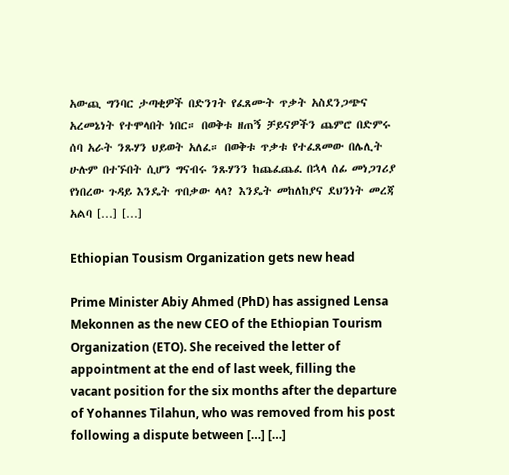አውጪ ግንባር ታጣቂዎች በድንገት የፈጸሙት ጥቃት አስደንጋጭና አረመኔነት የተሞላበት ነበር። በወቅቱ ዘጠኝ ቻይናዎችን ጨምሮ በድምሩ ሰባ አራት ንጹሃን ህይወት አለፈ። በወቅቱ ጥቃቱ የተፈጸመው በሌሊት ሁሉም በተኙበት ሲሆን ግናብሩ ንጹሃንን ከጨፈጨፈ በኋላ ሰፊ መነጋገሪያ የነበረው ጉዳይ እንዴት ጥበቃው ላላ? እንዴት መከለከያና ደህንነት መረጃ አልባ […] […]

Ethiopian Tousism Organization gets new head

Prime Minister Abiy Ahmed (PhD) has assigned Lensa Mekonnen as the new CEO of the Ethiopian Tourism Organization (ETO). She received the letter of appointment at the end of last week, filling the vacant position for the six months after the departure of Yohannes Tilahun, who was removed from his post following a dispute between […] […]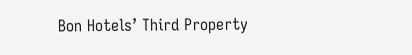Bon Hotels’ Third Property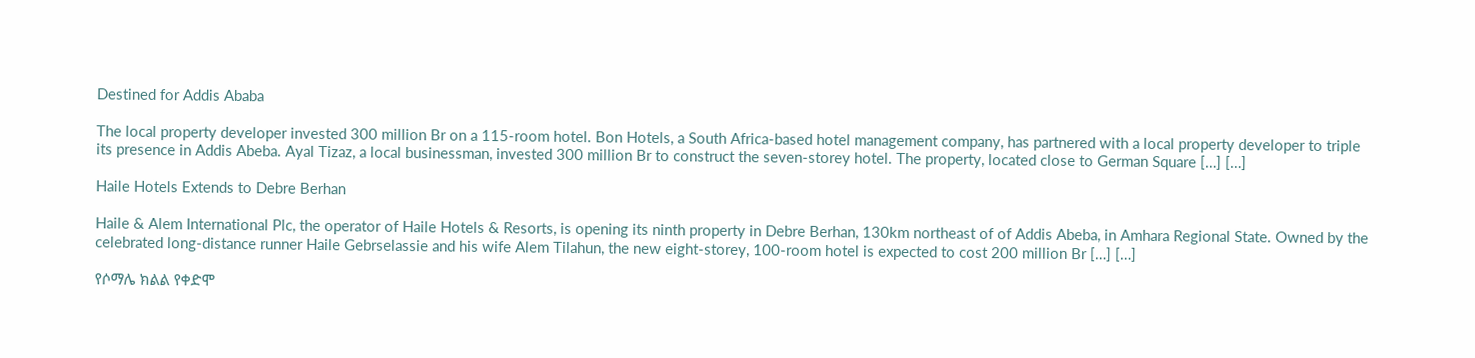Destined for Addis Ababa

The local property developer invested 300 million Br on a 115-room hotel. Bon Hotels, a South Africa-based hotel management company, has partnered with a local property developer to triple its presence in Addis Abeba. Ayal Tizaz, a local businessman, invested 300 million Br to construct the seven-storey hotel. The property, located close to German Square […] […]

Haile Hotels Extends to Debre Berhan

Haile & Alem International Plc, the operator of Haile Hotels & Resorts, is opening its ninth property in Debre Berhan, 130km northeast of of Addis Abeba, in Amhara Regional State. Owned by the celebrated long-distance runner Haile Gebrselassie and his wife Alem Tilahun, the new eight-storey, 100-room hotel is expected to cost 200 million Br […] […]

የሶማሌ ክልል የቀድሞ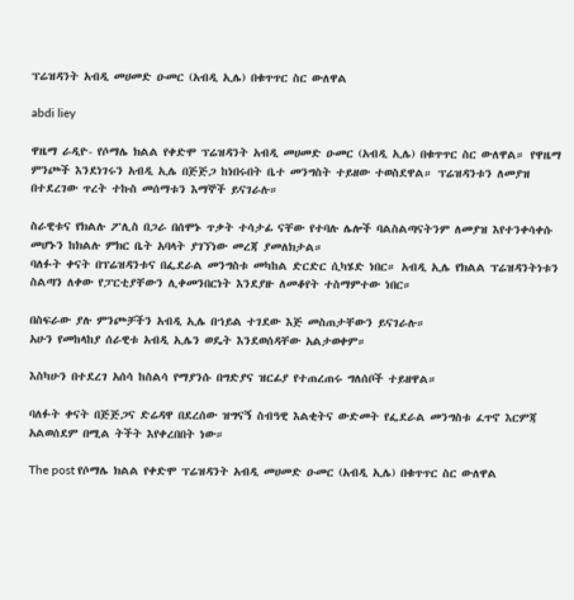ፕሬዝዳንት አብዲ መሀመድ ዑመር (አብዲ ኢሌ) በቁጥጥር ስር ውለዋል

abdi liey

ዋዜማ ራዲዮ- የሶማሌ ክልል የቀድሞ ፕሬዝዳንት አብዲ መሀመድ ዑመር (አብዲ ኢሌ) በቁጥጥር ስር ውለዋል። የዋዜማ ምንጮች እንደነገሩን አብዲ ኢሌ በጅጅጋ ከነበሩበት ቤተ መንግስት ተይዘው ተወስደዋል። ፕሬዝዳንቱን ለመያዝ በተደረገው ጥረት ተኩስ መሰማቱን እማኞች ይናገራሉ።

ስራዊቱና የክልሉ ፖሊስ በጋራ በሰሞኑ ጥቃት ተሳታፊ ናቸው የተባሉ ሌሎች ባልስልጣናትንም ለመያዝ እየተንቀሳቀሱ መሆኑን ከክልሉ ምክር ቤት አባላት ያገኘነው መረጃ ያመለክታል።
ባለፉት ቀናት በፕሬዝዳንቱና በፌደራል መንግስቱ መካከል ድርድር ሲካሄድ ነበር። አብዲ ኢሌ የክልል ፕሬዝዳንትነቱን ስልጣን ለቀው የፓርቲያቸውን ሊቀመንበርነት እንደያዙ ለመቆየት ተስማምተው ነበር።

በስፍራው ያሉ ምንጮቻችን አብዲ ኢሌ በኀይል ተገደው እጅ መስጠታቸውን ይናገራሉ።
አሁን የመከላከያ ሰራዊቱ አብዲ ኢሌን ወዴት እንደወሰዳቸው አልታወቀም።

እስካሁን በተደረገ አሰሳ ከስልሳ የማያንሱ በግድያና ዝርፊያ የተጠረጠሩ ግለሰቦች ተይዘዋል።

ባለፉት ቀናት በጅጅጋና ድሬዳዋ በደረሰው ዝግናኝ ስብዓዊ እልቂትና ውድመት የፌደራል መንግስቱ ፈጥኖ እርምጃ አልወሰደም በሚል ትችት እየቀረበበት ነው።

The post የሶማሌ ክልል የቀድሞ ፕሬዝዳንት አብዲ መሀመድ ዑመር (አብዲ ኢሌ) በቁጥጥር ስር ውለዋል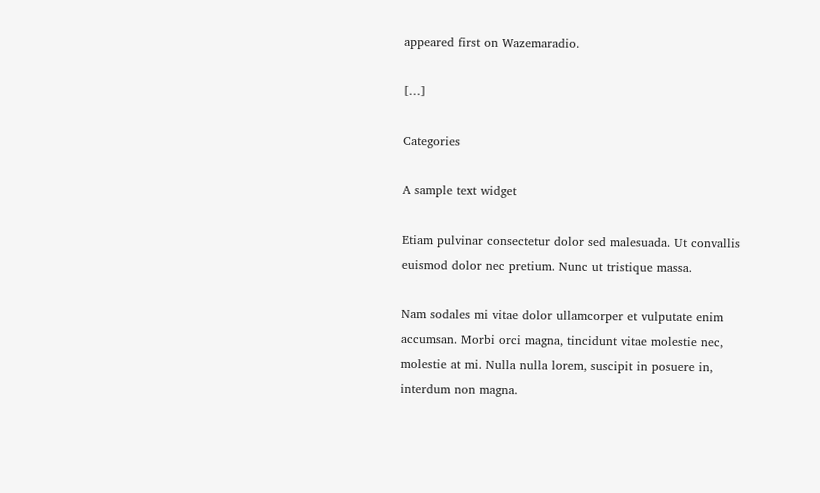appeared first on Wazemaradio.

[…]

Categories

A sample text widget

Etiam pulvinar consectetur dolor sed malesuada. Ut convallis euismod dolor nec pretium. Nunc ut tristique massa.

Nam sodales mi vitae dolor ullamcorper et vulputate enim accumsan. Morbi orci magna, tincidunt vitae molestie nec, molestie at mi. Nulla nulla lorem, suscipit in posuere in, interdum non magna.